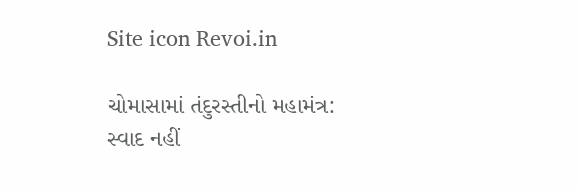Site icon Revoi.in

ચોમાસામાં તંદુરસ્તીનો મહામંત્ર: સ્વાદ નહીં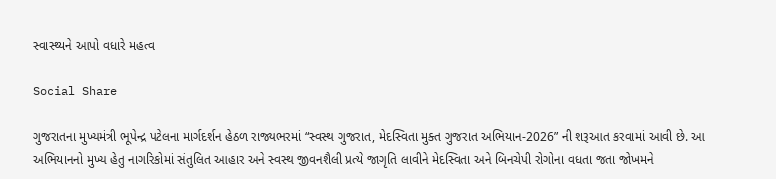સ્વાસ્થ્યને આપો વધારે મહત્વ

Social Share

ગુજરાતના મુખ્યમંત્રી ભૂપેન્દ્ર પટેલના માર્ગદર્શન હેઠળ રાજ્યભરમાં “સ્વસ્થ ગુજરાત, મેદસ્વિતા મુક્ત ગુજરાત અભિયાન-2026” ની શરૂઆત કરવામાં આવી છે. આ અભિયાનનો મુખ્ય હેતુ નાગરિકોમાં સંતુલિત આહાર અને સ્વસ્થ જીવનશૈલી પ્રત્યે જાગૃતિ લાવીને મેદસ્વિતા અને બિનચેપી રોગોના વધતા જતા જોખમને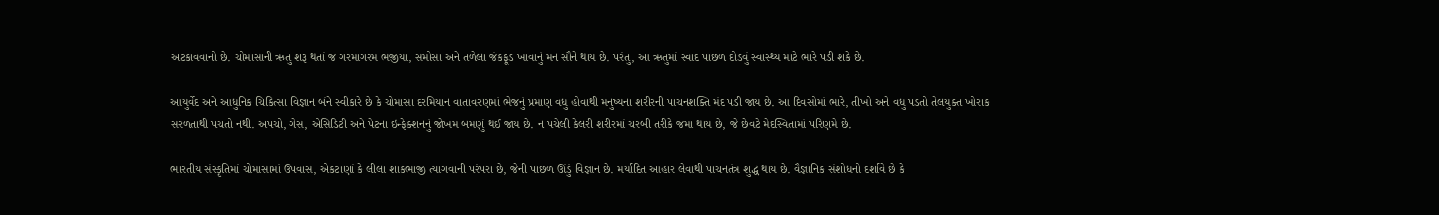અટકાવવાનો છે. ચોમાસાની ઋતુ શરૂ થતાં જ ગરમાગરમ ભજીયા, સમોસા અને તળેલા જંકફૂડ ખાવાનું મન સૌને થાય છે. પરંતુ, આ ઋતુમાં સ્વાદ પાછળ દોડવું સ્વાસ્થ્ય માટે ભારે પડી શકે છે.

આયુર્વેદ અને આધુનિક ચિકિત્સા વિજ્ઞાન બંને સ્વીકારે છે કે ચોમાસા દરમિયાન વાતાવરણમાં ભેજનું પ્રમાણ વધુ હોવાથી મનુષ્યના શરીરની પાચનશક્તિ મંદ પડી જાય છે. આ દિવસોમાં ભારે, તીખો અને વધુ પડતો તેલયુક્ત ખોરાક સરળતાથી પચતો નથી. અપચો, ગેસ, એસિડિટી અને પેટના ઇન્ફેક્શનનું જોખમ બમણું થઈ જાય છે. ન પચેલી કેલરી શરીરમાં ચરબી તરીકે જમા થાય છે, જે છેવટે મેદસ્વિતામાં પરિણમે છે.

ભારતીય સંસ્કૃતિમાં ચોમાસામાં ઉપવાસ, એકટાણાં કે લીલા શાકભાજી ત્યાગવાની પરંપરા છે, જેની પાછળ ઊંડું વિજ્ઞાન છે. મર્યાદિત આહાર લેવાથી પાચનતંત્ર શુદ્ધ થાય છે. વૈજ્ઞાનિક સંશોધનો દર્શાવે છે કે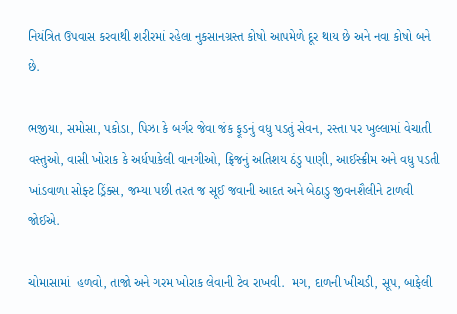નિયંત્રિત ઉપવાસ કરવાથી શરીરમાં રહેલા નુકસાનગ્રસ્ત કોષો આપમેળે દૂર થાય છે અને નવા કોષો બને છે.

ભજીયા, સમોસા, પકોડા, પિઝા કે બર્ગર જેવા જંક ફૂડનું વધુ પડતું સેવન, રસ્તા પર ખુલ્લામાં વેચાતી વસ્તુઓ, વાસી ખોરાક કે અર્ધપાકેલી વાનગીઓ, ફ્રિજનું અતિશય ઠંડુ પાણી, આઈસ્ક્રીમ અને વધુ પડતી ખાંડવાળા સોફ્ટ ડ્રિંક્સ, જમ્યા પછી તરત જ સૂઈ જવાની આદત અને બેઠાડુ જીવનશૈલીને ટાળવી જોઈએ.

ચોમાસામાં  હળવો, તાજો અને ગરમ ખોરાક લેવાની ટેવ રાખવી.  મગ, દાળની ખીચડી, સૂપ, બાફેલી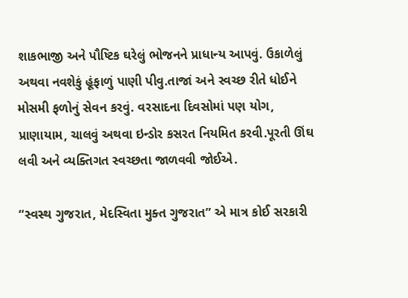શાકભાજી અને પૌષ્ટિક ઘરેલું ભોજનને પ્રાધાન્ય આપવું. ઉકાળેલું અથવા નવશેકું હૂંફાળું પાણી પીવુ.તાજાં અને સ્વચ્છ રીતે ધોઈને મોસમી ફળોનું સેવન કરવું. વરસાદના દિવસોમાં પણ યોગ, પ્રાણાયામ, ચાલવું અથવા ઇન્ડોર કસરત નિયમિત કરવી.પૂરતી ઊંઘ લવી અને વ્યક્તિગત સ્વચ્છતા જાળવવી જોઈએ.

“સ્વસ્થ ગુજરાત, મેદસ્વિતા મુક્ત ગુજરાત” એ માત્ર કોઈ સરકારી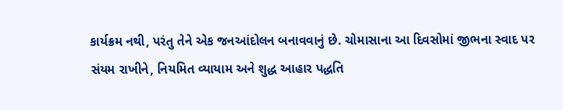કાર્યક્રમ નથી, પરંતુ તેને એક જનઆંદોલન બનાવવાનું છે. ચોમાસાના આ દિવસોમાં જીભના સ્વાદ પર સંયમ રાખીને, નિયમિત વ્યાયામ અને શુદ્ધ આહાર પદ્ધતિ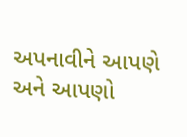અપનાવીને આપણે અને આપણો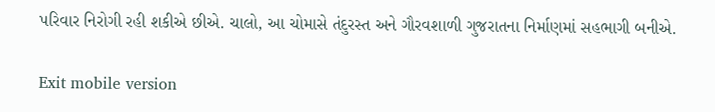પરિવાર નિરોગી રહી શકીએ છીએ. ચાલો, આ ચોમાસે તંદુરસ્ત અને ગૌરવશાળી ગુજરાતના નિર્માણમાં સહભાગી બનીએ.

Exit mobile version